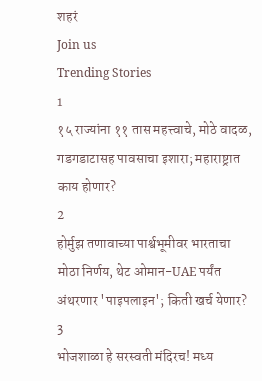शहरं
Join us
Trending Stories
1
१५ राज्यांना ११ तास महत्त्वाचे, मोठे वादळ, गडगडाटासह पावसाचा इशारा; महाराष्ट्रात काय होणार?
2
होर्मुझ तणावाच्या पार्श्वभूमीवर भारताचा मोठा निर्णय, थेट ओमान-UAE पर्यंत अंथरणार 'पाइपलाइन'; किती खर्च येणार?
3
भोजशाळा हे सरस्वती मंदिरच! मध्य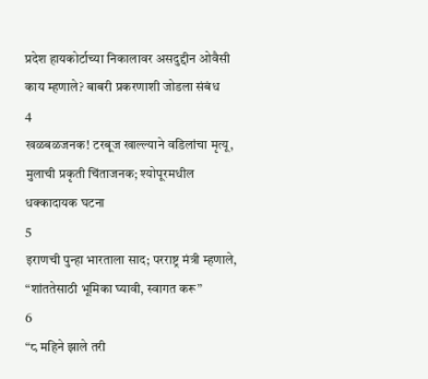प्रदेश हायकोर्टाच्या निकालावर असदुद्दीन ओवैसी काय म्हणाले? बाबरी प्रकरणाशी जोडला संबंध
4
खळबळजनक! टरबूज खाल्ल्याने वडिलांचा मृत्यू, मुलाची प्रकृती चिंताजनक; श्योपूरमधील धक्कादायक घटना
5
इराणची पुन्हा भारताला साद; परराष्ट्र मंत्री म्हणाले, “शांततेसाठी भूमिका घ्यावी, स्वागत करू”
6
“८ महिने झाले तरी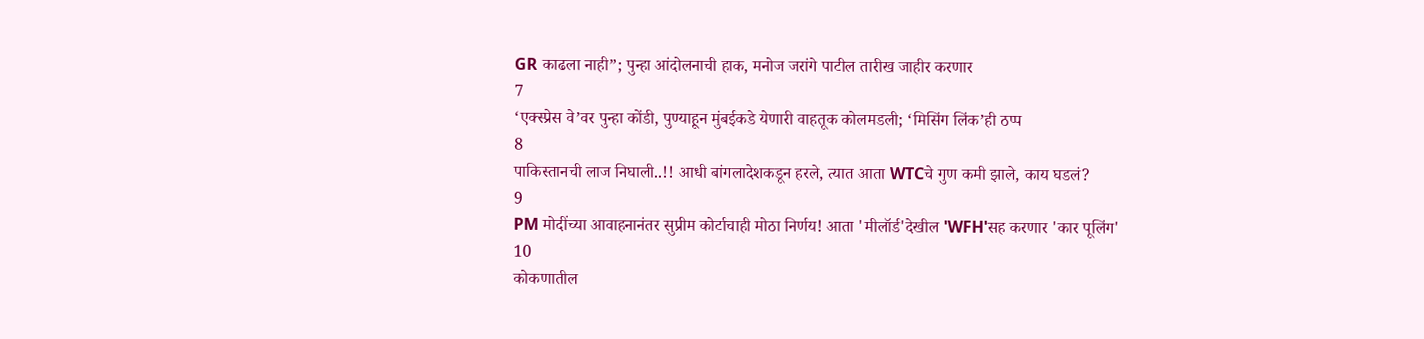GR काढला नाही”; पुन्हा आंदोलनाची हाक, मनोज जरांगे पाटील तारीख जाहीर करणार
7
‘एक्स्प्रेस वे’वर पुन्हा कोंडी, पुण्याहून मुंबईकडे येणारी वाहतूक कोलमडली; ‘मिसिंग लिंक’ही ठप्प
8
पाकिस्तानची लाज निघाली..!! आधी बांगलादेशकडून हरले, त्यात आता WTCचे गुण कमी झाले, काय घडलं?
9
PM मोदींच्या आवाहनानंतर सुप्रीम कोर्टाचाही मोठा निर्णय! आता 'मीलॉर्ड'देखील 'WFH'सह करणार 'कार पूलिंग'
10
कोकणातील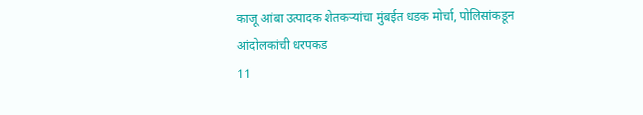काजू आंबा उत्पादक शेतकऱ्यांचा मुंबईत धडक मोर्चा, पोलिसांकडून आंदोलकांची धरपकड
11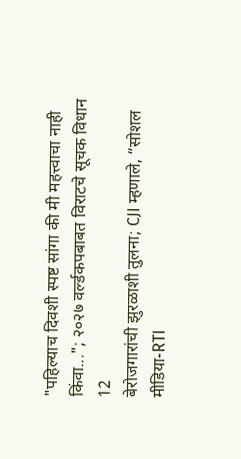"पहिल्याच दिवशी स्पष्ट सांगा की मी महत्त्वाचा नाही किंवा..."; २०२७ वर्ल्डकपबाबत विराटचे सूचक विधान
12
बेरोजगारांची झुरळाशी तुलना; CJI म्हणाले, “सोशल मीडिया-RTI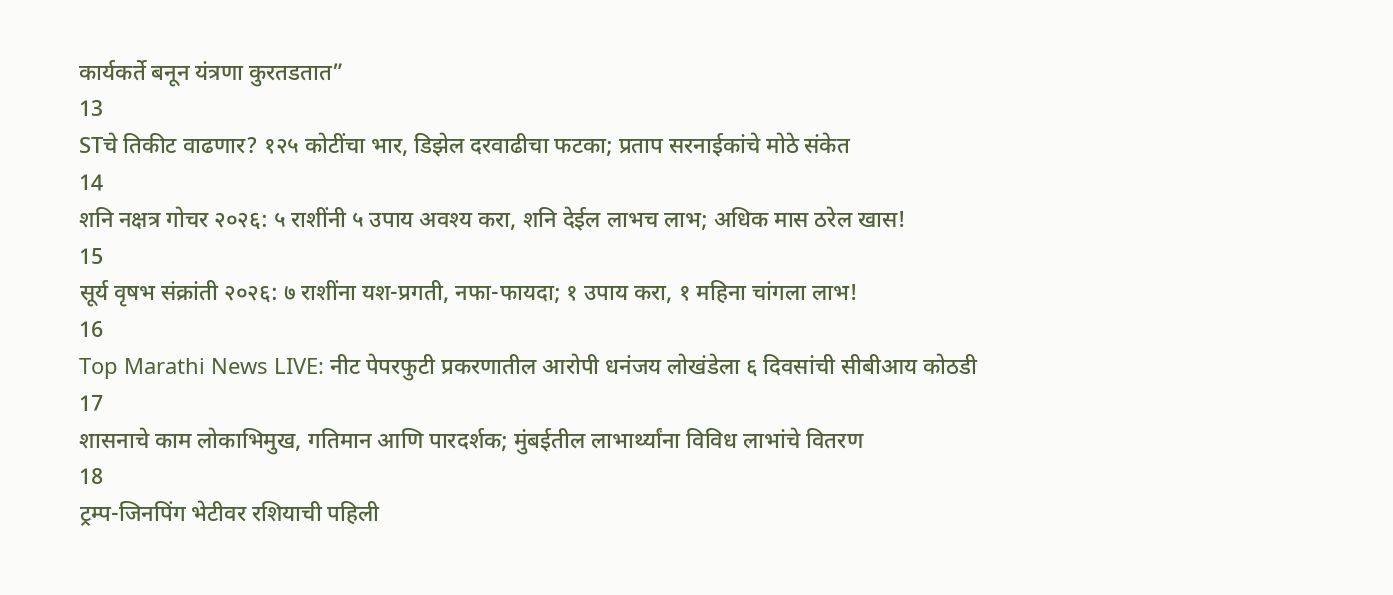कार्यकर्ते बनून यंत्रणा कुरतडतात”
13
STचे तिकीट वाढणार? १२५ कोटींचा भार, डिझेल दरवाढीचा फटका; प्रताप सरनाईकांचे मोठे संकेत
14
शनि नक्षत्र गोचर २०२६: ५ राशींनी ५ उपाय अवश्य करा, शनि देईल लाभच लाभ; अधिक मास ठरेल खास!
15
सूर्य वृषभ संक्रांती २०२६: ७ राशींना यश-प्रगती, नफा-फायदा; १ उपाय करा, १ महिना चांगला लाभ!
16
Top Marathi News LIVE: नीट पेपरफुटी प्रकरणातील आरोपी धनंजय लोखंडेला ६ दिवसांची सीबीआय कोठडी
17
शासनाचे काम लोकाभिमुख, गतिमान आणि पारदर्शक; मुंबईतील लाभार्थ्यांना विविध लाभांचे वितरण
18
ट्रम्प-जिनपिंग भेटीवर रशियाची पहिली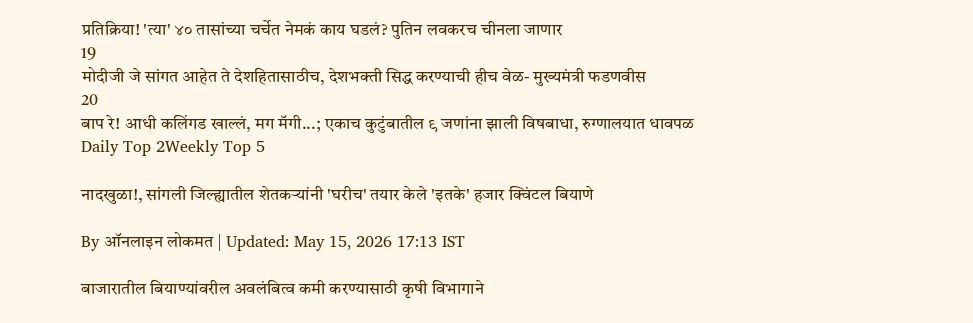प्रतिक्रिया! 'त्या' ४० तासांच्या चर्चेत नेमकं काय घडलं? पुतिन लवकरच चीनला जाणार
19
मोदीजी जे सांगत आहेत ते देशहितासाठीच, देशभक्ती सिद्ध करण्याची हीच वेळ- मुख्यमंत्री फडणवीस
20
बाप रे! आधी कलिंगड खाल्लं, मग मॅगी...; एकाच कुटुंबातील ९ जणांना झाली विषबाधा, रुग्णालयात धावपळ
Daily Top 2Weekly Top 5

नादखुळा!, सांगली जिल्ह्यातील शेतकऱ्यांनी 'घरीच' तयार केले 'इतके' हजार क्विंटल बियाणे

By ऑनलाइन लोकमत | Updated: May 15, 2026 17:13 IST

बाजारातील बियाण्यांवरील अवलंबित्व कमी करण्यासाठी कृषी विभागाने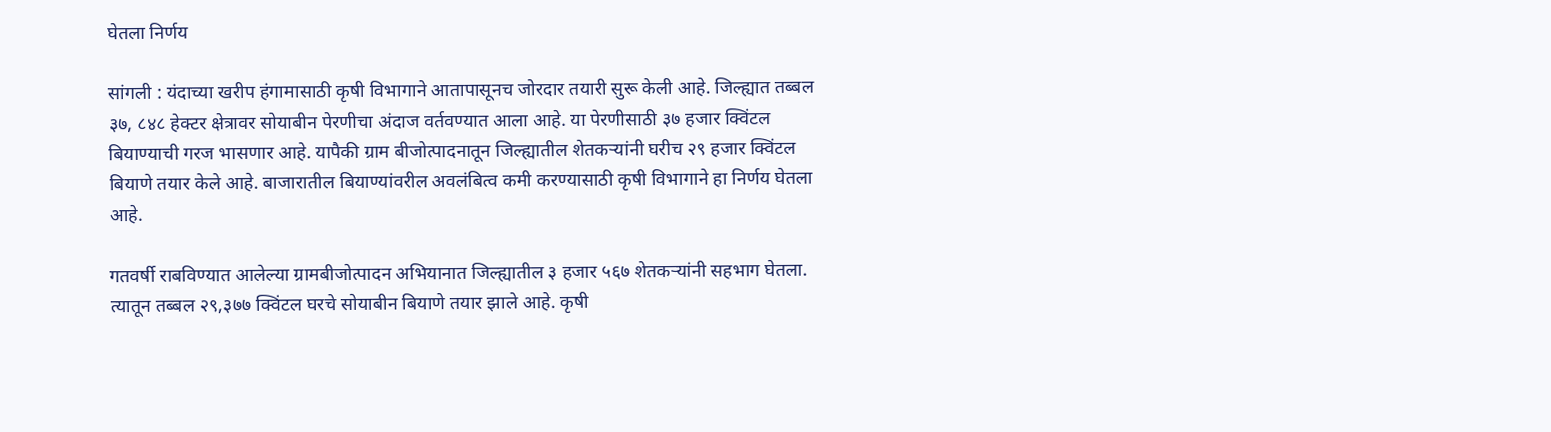घेतला निर्णय

सांगली : यंदाच्या खरीप हंगामासाठी कृषी विभागाने आतापासूनच जोरदार तयारी सुरू केली आहे. जिल्ह्यात तब्बल ३७, ८४८ हेक्टर क्षेत्रावर सोयाबीन पेरणीचा अंदाज वर्तवण्यात आला आहे. या पेरणीसाठी ३७ हजार क्विंटल बियाण्याची गरज भासणार आहे. यापैकी ग्राम बीजोत्पादनातून जिल्ह्यातील शेतकऱ्यांनी घरीच २९ हजार क्विंटल बियाणे तयार केले आहे. बाजारातील बियाण्यांवरील अवलंबित्व कमी करण्यासाठी कृषी विभागाने हा निर्णय घेतला आहे.

गतवर्षी राबविण्यात आलेल्या ग्रामबीजोत्पादन अभियानात जिल्ह्यातील ३ हजार ५६७ शेतकऱ्यांनी सहभाग घेतला. त्यातून तब्बल २९,३७७ क्विंटल घरचे सोयाबीन बियाणे तयार झाले आहे. कृषी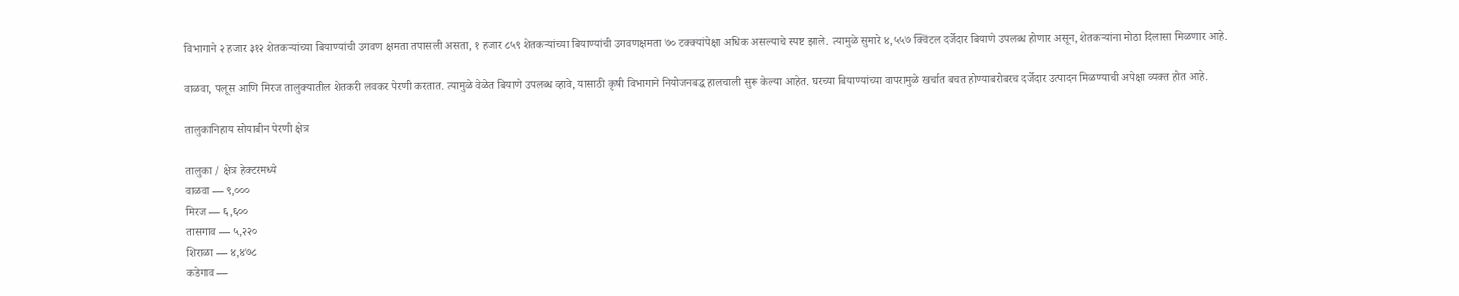विभागाने २ हजार ३१२ शेतकऱ्यांच्या बियाण्यांची उगवण क्षमता तपासली असता, १ हजार ८५९ शेतकऱ्यांच्या बियाण्यांची उगवणक्षमता ७० टक्क्यांपेक्षा अधिक असल्याचे स्पष्ट झाले. त्यामुळे सुमारे ४,५५७ क्विंटल दर्जेदार बियाणे उपलब्ध होणार असून, शेतकऱ्यांना मोठा दिलासा मिळणार आहे.

वाळवा, पलूस आणि मिरज तालुक्यातील शेतकरी लवकर पेरणी करतात. त्यामुळे वेळेत बियाणे उपलब्ध व्हावे, यासाठी कृषी विभागाने नियोजनबद्ध हालचाली सुरू केल्या आहेत. घरच्या बियाण्यांच्या वापरामुळे खर्चात बचत होण्याबरोबरच दर्जेदार उत्पादन मिळण्याची अपेक्षा व्यक्त होत आहे.

तालुकानिहाय सोयाबीन पेरणी क्षेत्र

तालुका / क्षेत्र हेक्टरमध्ये
वाळवा — ९,०००
मिरज — ६,६००
तासगाव — ५,२२०
शिराळा — ४,४७८
कडेगाव —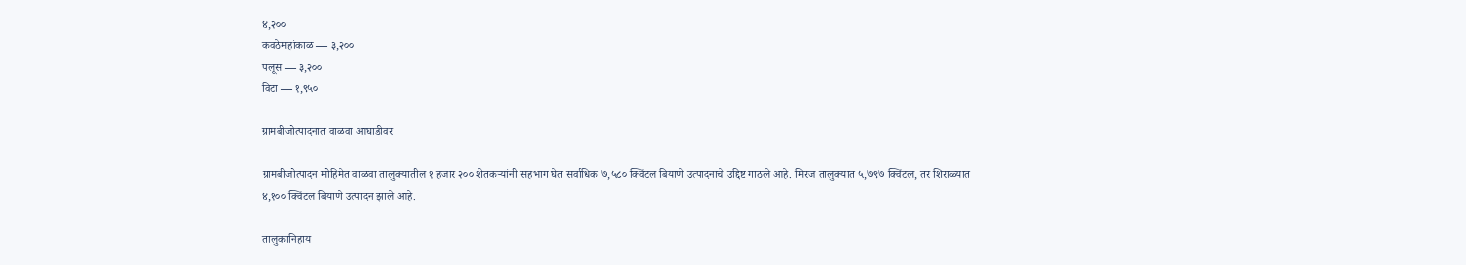४,२००
कवठेमहांकाळ — ३,२००
पलूस — ३,२००
विटा — १,९५०

ग्रामबीजोत्पादनात वाळवा आघाडीवर

ग्रामबीजोत्पादन मोहिमेत वाळवा तालुक्यातील १ हजार २०० शेतकऱ्यांनी सहभाग घेत सर्वाधिक ७,५८० क्विंटल बियाणे उत्पादनाचे उद्दिष्ट गाठले आहे. मिरज तालुक्यात ५,७९७ क्विंटल, तर शिराळ्यात ४,१०० क्विंटल बियाणे उत्पादन झाले आहे.

तालुकानिहाय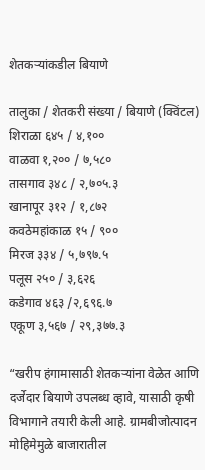शेतकऱ्यांकडील बियाणे

तालुका / शेतकरी संख्या / बियाणे (क्विंटल)
शिराळा ६४५ / ४,१००
वाळवा १,२०० / ७,५८०
तासगाव ३४८ / २,७०५.३
खानापूर ३१२ / १,८७२
कवठेमहांकाळ १५ / ९००
मिरज ३३४ / ५,७९७.५
पलूस २५० / ३,६२६
कडेगाव ४६३ /२,६९६.७
एकूण ३,५६७ / २९,३७७.३

“खरीप हंगामासाठी शेतकऱ्यांना वेळेत आणि दर्जेदार बियाणे उपलब्ध व्हावे, यासाठी कृषी विभागाने तयारी केली आहे. ग्रामबीजोत्पादन मोहिमेमुळे बाजारातील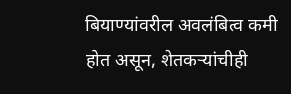बियाण्यांवरील अवलंबित्व कमी होत असून, शेतकऱ्यांचीही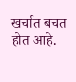खर्चात बचत होत आहे.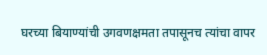घरच्या बियाण्यांची उगवणक्षमता तपासूनच त्यांचा वापर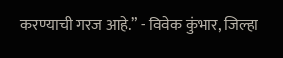करण्याची गरज आहे.” - विवेक कुंभार, जिल्हा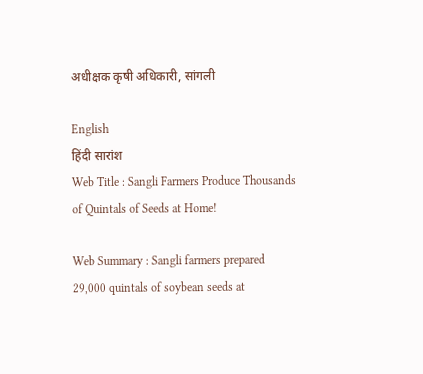अधीक्षक कृषी अधिकारी, सांगली

English
हिंदी सारांश
Web Title : Sangli Farmers Produce Thousands of Quintals of Seeds at Home!

Web Summary : Sangli farmers prepared 29,000 quintals of soybean seeds at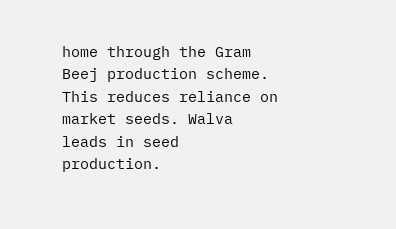home through the Gram Beej production scheme. This reduces reliance on market seeds. Walva leads in seed production.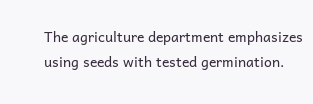The agriculture department emphasizes using seeds with tested germination.